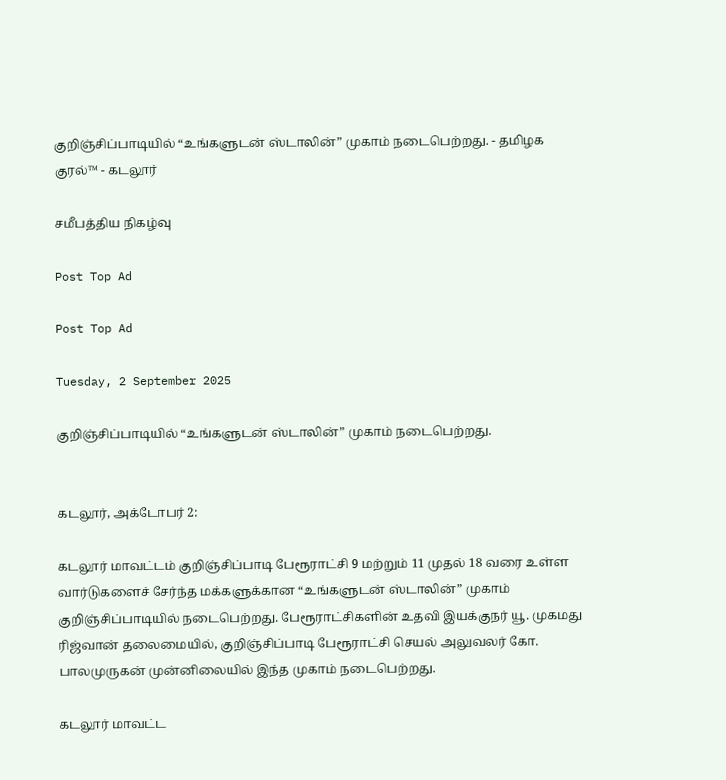குறிஞ்சிப்பாடியில் “உங்களுடன் ஸ்டாலின்” முகாம் நடைபெற்றது. - தமிழக குரல்™ - கடலூர்

சமீபத்திய நிகழ்வு

Post Top Ad

Post Top Ad

Tuesday, 2 September 2025

குறிஞ்சிப்பாடியில் “உங்களுடன் ஸ்டாலின்” முகாம் நடைபெற்றது.


கடலூர், அக்டோபர் 2:

கடலூர் மாவட்டம் குறிஞ்சிப்பாடி பேரூராட்சி 9 மற்றும் 11 முதல் 18 வரை உள்ள வார்டுகளைச் சேர்ந்த மக்களுக்கான “உங்களுடன் ஸ்டாலின்” முகாம் குறிஞ்சிப்பாடியில் நடைபெற்றது. பேரூராட்சிகளின் உதவி இயக்குநர் யூ. முகமது ரிஜ்வான் தலைமையில், குறிஞ்சிப்பாடி பேரூராட்சி செயல் அலுவலர் கோ. பாலமுருகன் முன்னிலையில் இந்த முகாம் நடைபெற்றது.

கடலூர் மாவட்ட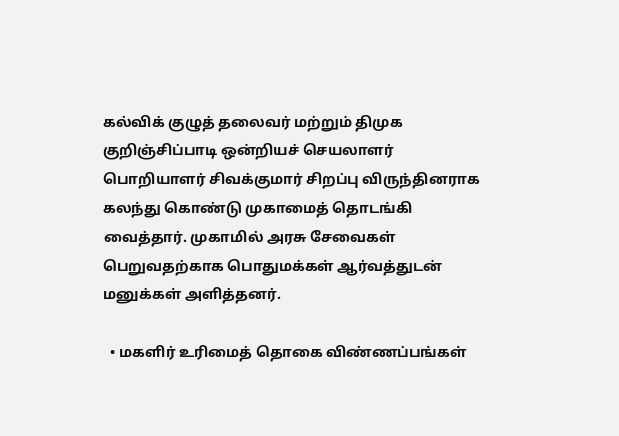கல்விக் குழுத் தலைவர் மற்றும் திமுக குறிஞ்சிப்பாடி ஒன்றியச் செயலாளர் பொறியாளர் சிவக்குமார் சிறப்பு விருந்தினராக கலந்து கொண்டு முகாமைத் தொடங்கி வைத்தார். முகாமில் அரசு சேவைகள் பெறுவதற்காக பொதுமக்கள் ஆர்வத்துடன் மனுக்கள் அளித்தனர்.

  • மகளிர் உரிமைத் தொகை விண்ணப்பங்கள்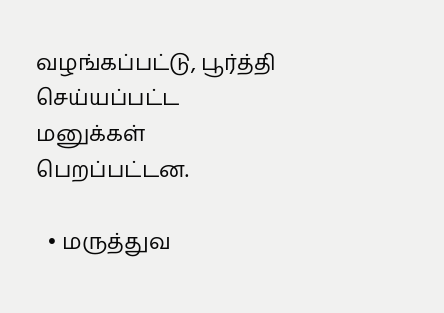வழங்கப்பட்டு, பூர்த்தி செய்யப்பட்ட மனுக்கள் பெறப்பட்டன.

  • மருத்துவ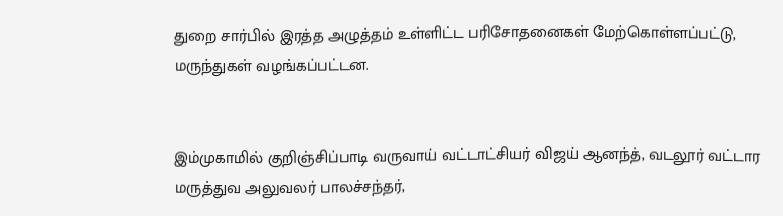துறை சார்பில் இரத்த அழுத்தம் உள்ளிட்ட பரிசோதனைகள் மேற்கொள்ளப்பட்டு, மருந்துகள் வழங்கப்பட்டன.


இம்முகாமில் குறிஞ்சிப்பாடி வருவாய் வட்டாட்சியர் விஜய் ஆனந்த், வடலூர் வட்டார மருத்துவ அலுவலர் பாலச்சந்தர்,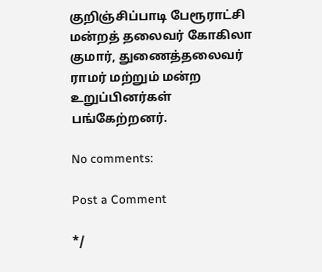குறிஞ்சிப்பாடி பேரூராட்சி மன்றத் தலைவர் கோகிலா குமார், துணைத்தலைவர் ராமர் மற்றும் மன்ற உறுப்பினர்கள் பங்கேற்றனர்.

No comments:

Post a Comment

*/